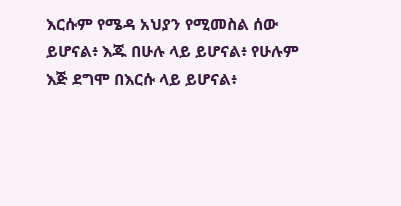እርሱም የሜዳ አህያን የሚመስል ሰው ይሆናል፥ እጁ በሁሉ ላይ ይሆናል፥ የሁሉም እጅ ደግሞ በእርሱ ላይ ይሆናል፥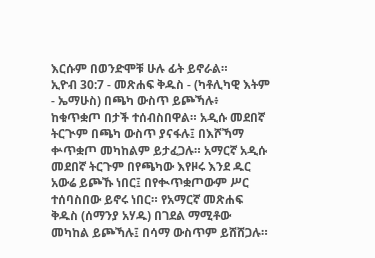እርሱም በወንድሞቹ ሁሉ ፊት ይኖራል።
ኢዮብ 30:7 - መጽሐፍ ቅዱስ - (ካቶሊካዊ እትም - ኤማሁስ) በጫካ ውስጥ ይጮኻሉ፥ ከቁጥቋጦ በታች ተሰብስበዋል። አዲሱ መደበኛ ትርጒም በጫካ ውስጥ ያናፋሉ፤ በእሾኻማ ቍጥቋጦ መካከልም ይታፈጋሉ። አማርኛ አዲሱ መደበኛ ትርጉም በየጫካው እየዞሩ እንደ ዱር አውሬ ይጮኹ ነበር፤ በየቊጥቋጦውም ሥር ተሰባስበው ይኖሩ ነበር። የአማርኛ መጽሐፍ ቅዱስ (ሰማንያ አሃዱ) በገደል ማሚቶው መካከል ይጮኻሉ፤ በሳማ ውስጥም ይሸሸጋሉ።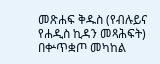መጽሐፍ ቅዱስ (የብሉይና የሐዲስ ኪዳን መጻሕፍት) በቍጥቋጦ መካከል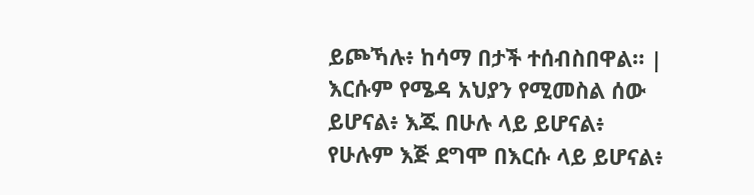ይጮኻሉ፥ ከሳማ በታች ተሰብስበዋል። |
እርሱም የሜዳ አህያን የሚመስል ሰው ይሆናል፥ እጁ በሁሉ ላይ ይሆናል፥ የሁሉም እጅ ደግሞ በእርሱ ላይ ይሆናል፥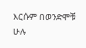እርሱም በወንድሞቹ ሁሉ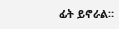ፊት ይኖራል።